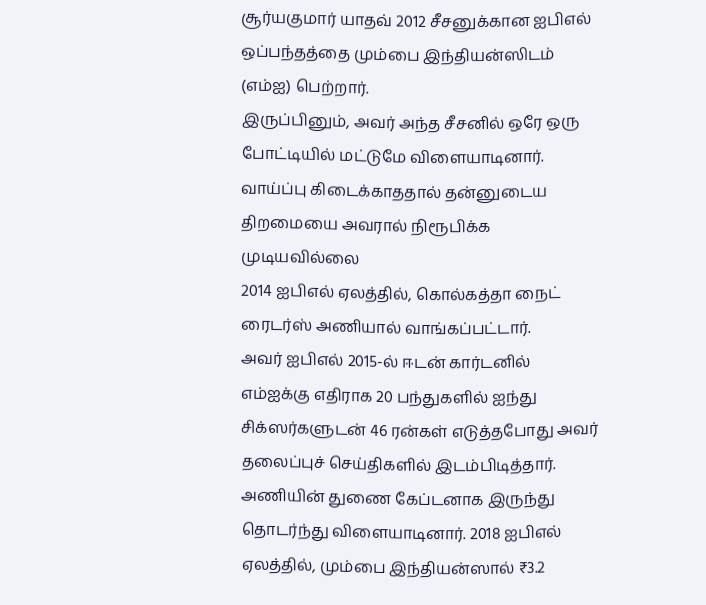சூர்யகுமார் யாதவ் 2012 சீசனுக்கான ஐபிஎல் ஒப்பந்தத்தை மும்பை இந்தியன்ஸிடம் (எம்ஐ) பெற்றார்.
இருப்பினும், அவர் அந்த சீசனில் ஒரே ஒரு போட்டியில் மட்டுமே விளையாடினார். வாய்ப்பு கிடைக்காததால் தன்னுடைய திறமையை அவரால் நிரூபிக்க முடியவில்லை
2014 ஐபிஎல் ஏலத்தில், கொல்கத்தா நைட் ரைடர்ஸ் அணியால் வாங்கப்பட்டார்.
அவர் ஐபிஎல் 2015-ல் ஈடன் கார்டனில் எம்ஐக்கு எதிராக 20 பந்துகளில் ஐந்து சிக்ஸர்களுடன் 46 ரன்கள் எடுத்தபோது அவர் தலைப்புச் செய்திகளில் இடம்பிடித்தார்.
அணியின் துணை கேப்டனாக இருந்து தொடர்ந்து விளையாடினார். 2018 ஐபிஎல் ஏலத்தில், மும்பை இந்தியன்ஸால் ₹3.2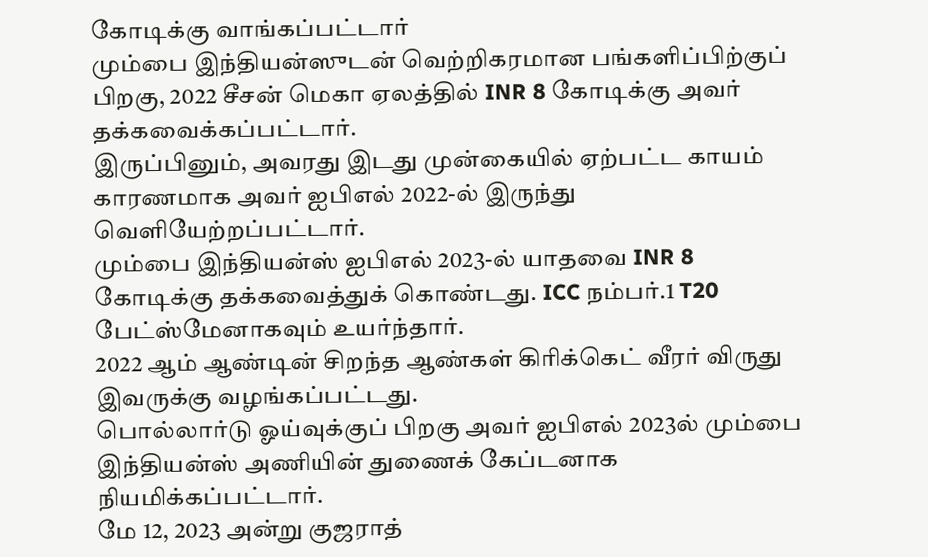கோடிக்கு வாங்கப்பட்டார்
மும்பை இந்தியன்ஸுடன் வெற்றிகரமான பங்களிப்பிற்குப் பிறகு, 2022 சீசன் மெகா ஏலத்தில் INR 8 கோடிக்கு அவர் தக்கவைக்கப்பட்டார்.
இருப்பினும், அவரது இடது முன்கையில் ஏற்பட்ட காயம் காரணமாக அவர் ஐபிஎல் 2022-ல் இருந்து வெளியேற்றப்பட்டார்.
மும்பை இந்தியன்ஸ் ஐபிஎல் 2023-ல் யாதவை INR 8 கோடிக்கு தக்கவைத்துக் கொண்டது. ICC நம்பர்.1 T20 பேட்ஸ்மேனாகவும் உயர்ந்தார்.
2022 ஆம் ஆண்டின் சிறந்த ஆண்கள் கிரிக்கெட் வீரர் விருது இவருக்கு வழங்கப்பட்டது.
பொல்லார்டு ஓய்வுக்குப் பிறகு அவர் ஐபிஎல் 2023ல் மும்பை இந்தியன்ஸ் அணியின் துணைக் கேப்டனாக நியமிக்கப்பட்டார்.
மே 12, 2023 அன்று குஜராத்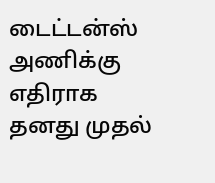டைட்டன்ஸ் அணிக்கு எதிராக தனது முதல்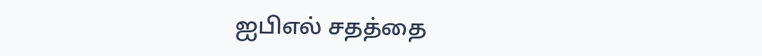ஐபிஎல் சதத்தை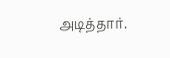அடித்தார்.